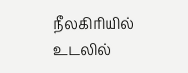நீலகிரியில் உடலில்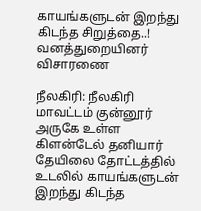காயங்களுடன் இறந்து கிடந்த சிறுத்தை..! வனத்துறையினர் விசாரணை

நீலகிரி: நீலகிரி மாவட்டம் குன்னூர் அருகே உள்ள கிளன்டேல் தனியார் தேயிலை தோட்டத்தில் உடலில் காயங்களுடன் இறந்து கிடந்த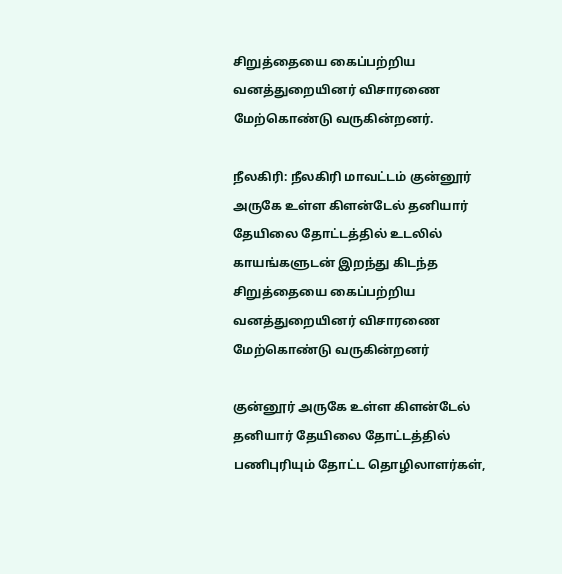சிறுத்தையை கைப்பற்றிய வனத்துறையினர் விசாரணை மேற்கொண்டு வருகின்றனர்.

நீலகிரி: நீலகிரி மாவட்டம் குன்னூர் அருகே உள்ள கிளன்டேல் தனியார் தேயிலை தோட்டத்தில் உடலில் காயங்களுடன் இறந்து கிடந்த சிறுத்தையை கைப்பற்றிய வனத்துறையினர் விசாரணை மேற்கொண்டு வருகின்றனர்

குன்னூர் அருகே உள்ள கிளன்டேல் தனியார் தேயிலை தோட்டத்தில் பணிபுரியும் தோட்ட தொழிலாளர்கள்,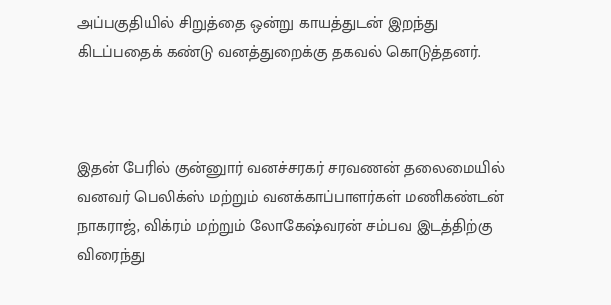அப்பகுதியில் சிறுத்தை ஒன்று காயத்துடன் இறந்து கிடப்பதைக் கண்டு வனத்துறைக்கு தகவல் கொடுத்தனர்.



இதன் பேரில் குன்னுார் வனச்சரகர் சரவணன் தலைமையில் வனவர் பெலிக்ஸ் மற்றும் வனக்காப்பாளர்கள் மணிகண்டன் நாகராஜ், விக்ரம் மற்றும் லோகேஷ்வரன் சம்பவ இடத்திற்கு விரைந்து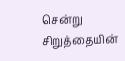சென்று சிறுத்தையின்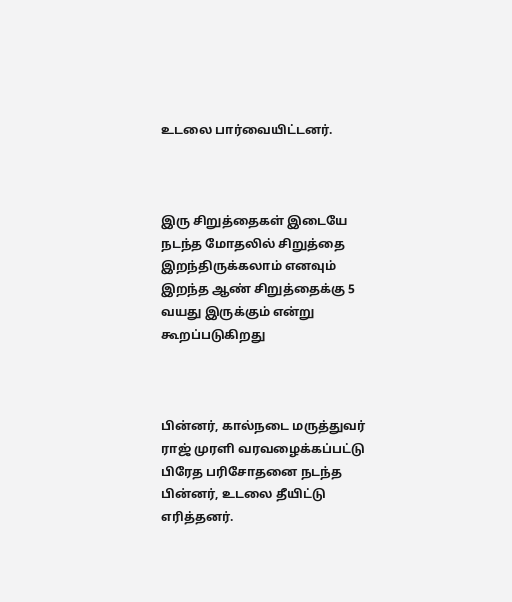உடலை பார்வையிட்டனர்.



இரு சிறுத்தைகள் இடையே நடந்த மோதலில் சிறுத்தை இறந்திருக்கலாம் எனவும் இறந்த ஆண் சிறுத்தைக்கு 5 வயது இருக்கும் என்று கூறப்படுகிறது



பின்னர், கால்நடை மருத்துவர் ராஜ் முரளி வரவழைக்கப்பட்டு பிரேத பரிசோதனை நடந்த பின்னர், உடலை தீயிட்டு எரித்தனர்.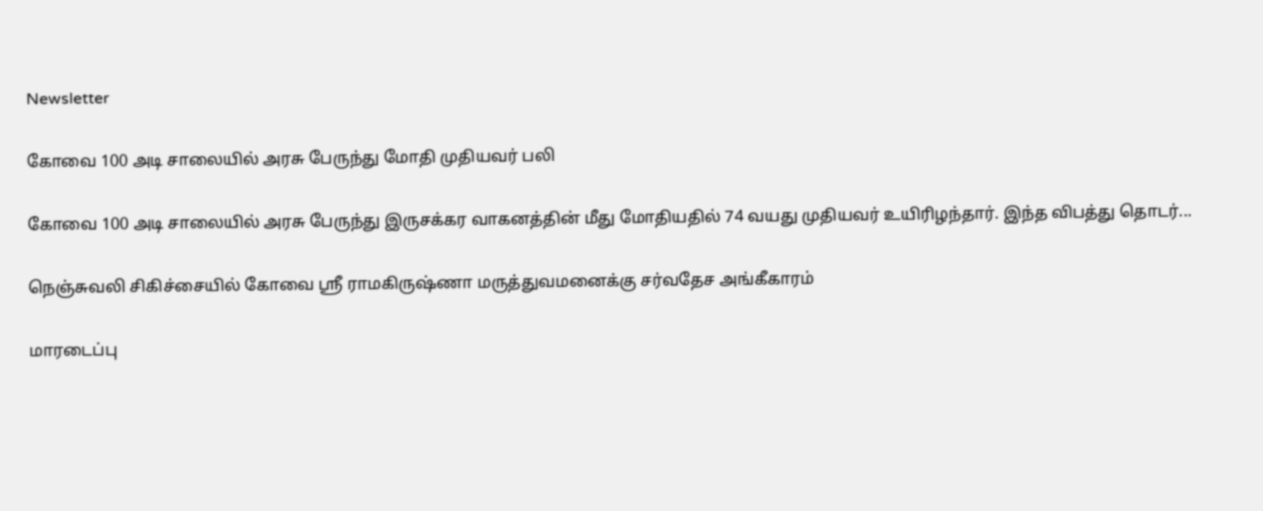Newsletter

கோவை 100 அடி சாலையில் அரசு பேருந்து மோதி முதியவர் பலி

கோவை 100 அடி சாலையில் அரசு பேருந்து இருசக்கர வாகனத்தின் மீது மோதியதில் 74 வயது முதியவர் உயிரிழந்தார். இந்த விபத்து தொடர்...

நெஞ்சுவலி சிகிச்சையில் கோவை ஸ்ரீ ராமகிருஷ்ணா மருத்துவமனைக்கு சர்வதேச அங்கீகாரம்

மாரடைப்பு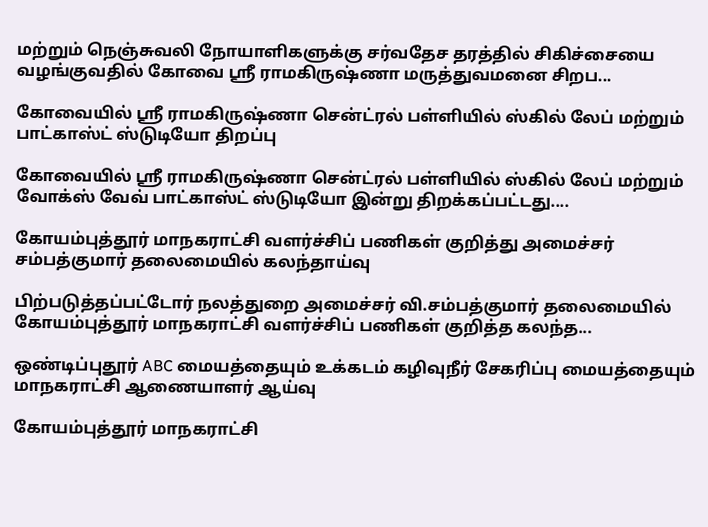மற்றும் நெஞ்சுவலி நோயாளிகளுக்கு சர்வதேச தரத்தில் சிகிச்சையை வழங்குவதில் கோவை ஸ்ரீ ராமகிருஷ்ணா மருத்துவமனை சிறப...

கோவையில் ஸ்ரீ ராமகிருஷ்ணா சென்ட்ரல் பள்ளியில் ஸ்கில் லேப் மற்றும் பாட்காஸ்ட் ஸ்டுடியோ திறப்பு

கோவையில் ஸ்ரீ ராமகிருஷ்ணா சென்ட்ரல் பள்ளியில் ஸ்கில் லேப் மற்றும் வோக்ஸ் வேவ் பாட்காஸ்ட் ஸ்டுடியோ இன்று திறக்கப்பட்டது....

கோயம்புத்தூர் மாநகராட்சி வளர்ச்சிப் பணிகள் குறித்து அமைச்சர் சம்பத்குமார் தலைமையில் கலந்தாய்வு

பிற்படுத்தப்பட்டோர் நலத்துறை அமைச்சர் வி.சம்பத்குமார் தலைமையில் கோயம்புத்தூர் மாநகராட்சி வளர்ச்சிப் பணிகள் குறித்த கலந்த...

ஒண்டிப்புதூர் ABC மையத்தையும் உக்கடம் கழிவுநீர் சேகரிப்பு மையத்தையும் மாநகராட்சி ஆணையாளர் ஆய்வு

கோயம்புத்தூர் மாநகராட்சி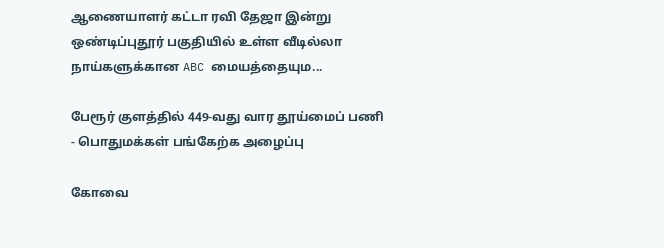ஆணையாளர் கட்டா ரவி தேஜா இன்று ஒண்டிப்புதூர் பகுதியில் உள்ள வீடில்லா நாய்களுக்கான ABC மையத்தையும...

பேரூர் குளத்தில் 449-வது வார தூய்மைப் பணி - பொதுமக்கள் பங்கேற்க அழைப்பு

கோவை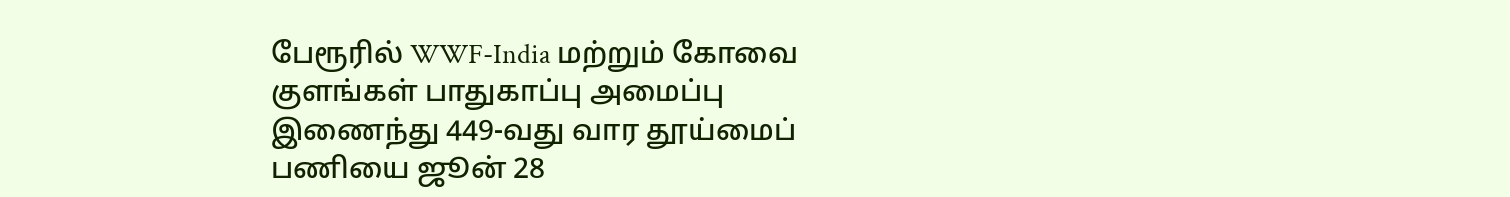பேரூரில் WWF-India மற்றும் கோவை குளங்கள் பாதுகாப்பு அமைப்பு இணைந்து 449-வது வார தூய்மைப் பணியை ஜூன் 28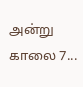அன்று காலை 7...